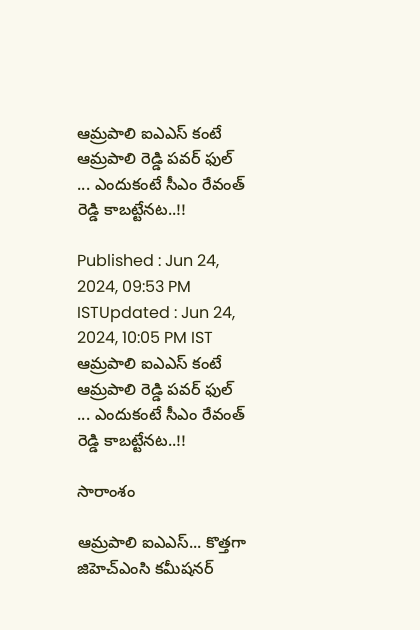ఆమ్రపాలి ఐఎఎస్ కంటే ఆమ్రపాలి రెడ్డి పవర్ ఫుల్ ... ఎందుకంటే సీఎం రేవంత్ రెడ్డి కాబట్టేనట..!!

Published : Jun 24, 2024, 09:53 PM ISTUpdated : Jun 24, 2024, 10:05 PM IST
ఆమ్రపాలి ఐఎఎస్ కంటే ఆమ్రపాలి రెడ్డి పవర్ ఫుల్ ... ఎందుకంటే సీఎం రేవంత్ రెడ్డి కాబట్టేనట..!!

సారాంశం

ఆమ్రపాలి ఐఎఎస్... కొత్తగా జిహెచ్ఎంసి కమీషనర్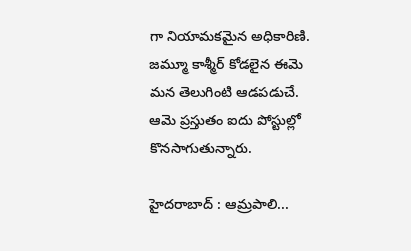గా నియామకమైన అధికారిణి.  జమ్మూ కాశ్మీర్ కోడలైన ఈమె మన తెలుగింటి ఆడపడుచే. ఆమె ప్రస్తుతం ఐదు పోస్టుల్లో కొనసాగుతున్నారు.

హైదరాబాద్ : ఆమ్రపాలి...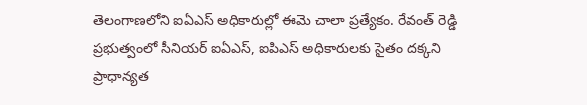తెలంగాణలోని ఐఏఎస్ అధికారుల్లో ఈమె చాలా ప్రత్యేకం. రేవంత్ రెడ్డి ప్రభుత్వంలో సీనియర్ ఐఏఎస్, ఐపిఎస్ అధికారులకు సైతం దక్కని ప్రాధాన్యత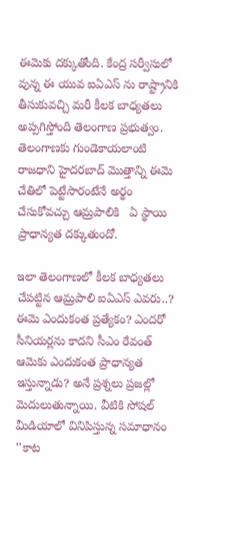ఈమెకు దక్కుతోంది. కేంద్ర సర్వీసులో వున్న ఈ యువ ఐఏఎస్ ను రాష్ట్రానికి తీసుకువచ్చి మరీ కీలక బాధ్యతలు అప్పగిస్తోంది తెలంగాణ ప్రభుత్వం. తెలంగాణకు గుండెకాయలాంటి రాజధాని హైదరబాద్ మొత్తాన్ని ఈమె చేతిలో పెట్టేసారంటేనే అర్థం చేసుకోవచ్చు ఆమ్రపాలికి   ఏ స్థాయి ప్రాధాన్యత దక్కుతుందో.

ఇలా తెలంగాణలో కీలక బాధ్యతలు చేపట్టిన ఆమ్రపాలి ఐఏఎస్ ఎవరు..? ఈమె ఎందుకంత ప్రత్యేకం? ఎందరో సీనియర్లను కాదని సీఎం రేవంత్ ఆమెకు ఎందుకంత ప్రాధాన్యత ఇస్తున్నాడు? అనే ప్రశ్నలు ప్రజల్లో మెదులుతున్నాయి. వీటికి సోషల్ మీడియాలో వినిపిస్తున్న సమాధానం ''కాట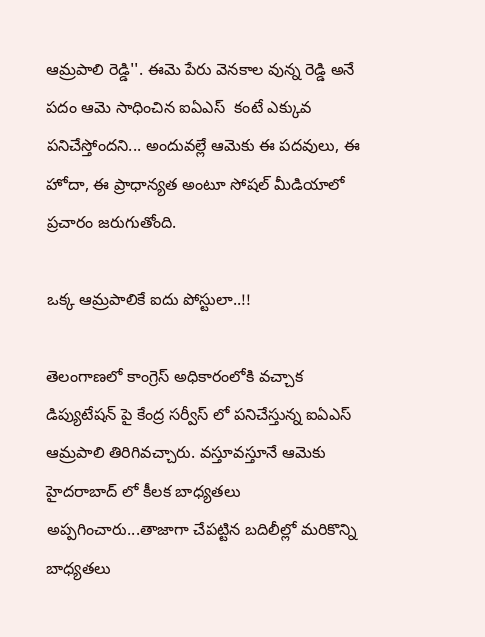ఆమ్రపాలి రెడ్డి''. ఈమె పేరు వెనకాల వున్న రెడ్డి అనే పదం ఆమె సాధించిన ఐఏఎస్  కంటే ఎక్కువ పనిచేస్తోందని... అందువల్లే ఆమెకు ఈ పదవులు, ఈ హోదా, ఈ ప్రాధాన్యత అంటూ సోషల్ మీడియాలో ప్రచారం జరుగుతోంది.

ఒక్క ఆమ్రపాలికే ఐదు పోస్టులా..!!

తెలంగాణలో కాంగ్రెస్ అధికారంలోకి వచ్చాక డిప్యుటేషన్ పై కేంద్ర సర్వీస్ లో పనిచేస్తున్న ఐఏఎస్ ఆమ్రపాలి తిరిగివచ్చారు. వస్తూవస్తూనే ఆమెకు హైదరాబాద్ లో కీలక బాధ్యతలు అప్పగించారు...తాజాగా చేపట్టిన బదిలీల్లో మరికొన్ని బాధ్యతలు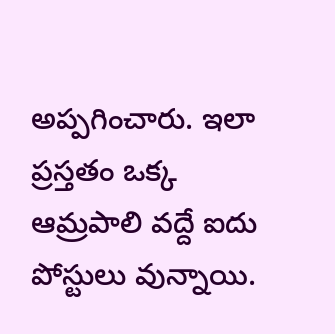అప్పగించారు. ఇలా ప్రస్తతం ఒక్క ఆమ్రపాలి వద్దే ఐదు పోస్టులు వున్నాయి.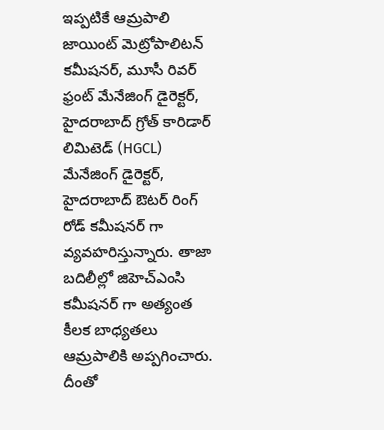ఇప్పటికే ఆమ్రపాలి జాయింట్ మెట్రోపాలిటన్  కమీషనర్, మూసీ రివర్ ఫ్రంట్ మేనేజింగ్ డైరెక్టర్, హైదరాబాద్ గ్రోత్ కారిడార్ లిమిటెడ్ (HGCL) మేనేజింగ్ డైరెక్టర్, హైదరాబాద్ ఔటర్ రింగ్ రోడ్ కమీషనర్ గా వ్యవహరిస్తున్నారు. తాజా బదిలీల్లో జిహెచ్ఎంసి కమీషనర్ గా అత్యంత కీలక బాధ్యతలు ఆమ్రపాలికి అప్పగించారు. దీంతో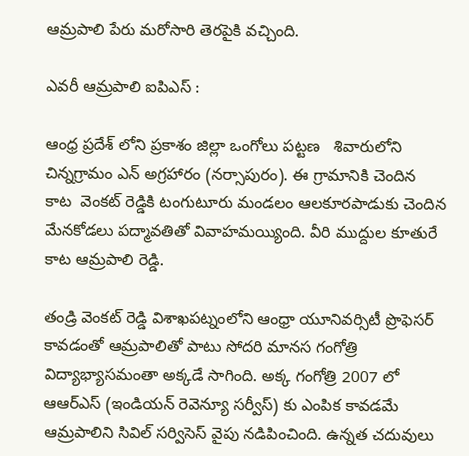ఆమ్రపాలి పేరు మరోసారి తెరపైకి వచ్చింది.

ఎవరీ ఆమ్రపాలి ఐపిఎస్ :

ఆంధ్ర ప్రదేశ్ లోని ప్రకాశం జిల్లా ఒంగోలు పట్టణ   శివారులోని చిన్నగ్రామం ఎన్ అగ్రహారం (నర్సాపురం). ఈ గ్రామానికి చెందిన కాట  వెంకట్ రెడ్డికి టంగుటూరు మండలం ఆలకూరపాడుకు చెందిన మేనకోడలు పద్మావతితో వివాహమయ్యింది. వీరి ముద్దుల కూతురే కాట ఆమ్రపాలి రెడ్డి.

తండ్రి వెంకట్ రెడ్డి విశాఖపట్నంలోని ఆంధ్రా యూనివర్సిటీ ప్రొఫెసర్ కావడంతో ఆమ్రపాలితో పాటు సోదరి మానస గంగోత్రి విద్యాభ్యాసమంతా అక్కడే సాగింది. అక్క గంగోత్రి 2007 లో ఆఆర్ఎస్ (ఇండియన్ రెవెన్యూ సర్వీస్) కు ఎంపిక కావడమే ఆమ్రపాలిని సివిల్ సర్విసెస్ వైపు నడిపించింది. ఉన్నత చదువులు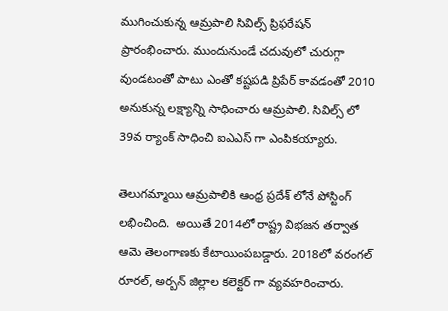ముగించుకున్న ఆమ్రపాలి సివిల్స్ ప్రిఫరేషన్ ప్రారంభించారు. ముందునుండే చదువులో చురుగ్గా వుండటంతో పాటు ఎంతో కష్టపడి ప్రిపేర్ కావడంతో 2010 అనుకున్న లక్ష్యాన్ని సాధించారు ఆమ్రపాలి. సివిల్స్ లో 39వ ర్యాంక్ సాధించి ఐఎఎస్ గా ఎంపికయ్యారు.

తెలుగమ్మాయి ఆమ్రపాలికి ఆంధ్ర ప్రదేశ్ లోనే పోస్టింగ్ లభించింది.  అయితే 2014లో రాష్ట్ర విభజన తర్వాత ఆమె తెలంగాణకు కేటాయింపబడ్డారు. 2018లో వరంగల్ రూరల్, అర్బన్ జిల్లాల కలెక్టర్ గా వ్యవహరించారు.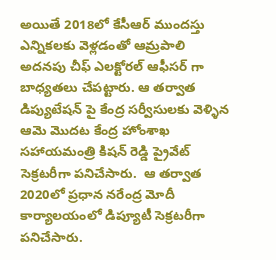అయితే 2018లో కేసీఆర్ ముందస్తు ఎన్నికలకు వెళ్లడంతో ఆమ్రపాలి అదనపు చీఫ్ ఎలక్టోరల్ ఆఫీసర్ గా బాధ్యతలు చేపట్టారు. ఆ తర్వాత డిప్యుటేషన్ పై కేంద్ర సర్వీసులకు వెళ్ళిన ఆమె మొదట కేంద్ర హోంశాఖ సహాయమంత్రి కిషన్ రెడ్డి ప్రైవేట్ సెక్రటరీగా పనిచేసారు.  ఆ తర్వాత 2020లో ప్రధాన నరేంద్ర మోదీ కార్యాలయంలో డిప్యూటీ సెక్రటరీగా పనిచేసారు.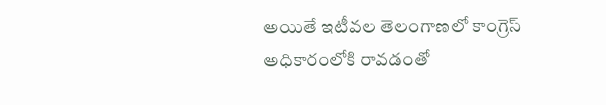అయితే ఇటీవల తెలంగాణలో కాంగ్రెస్ అధికారంలోకి రావడంతో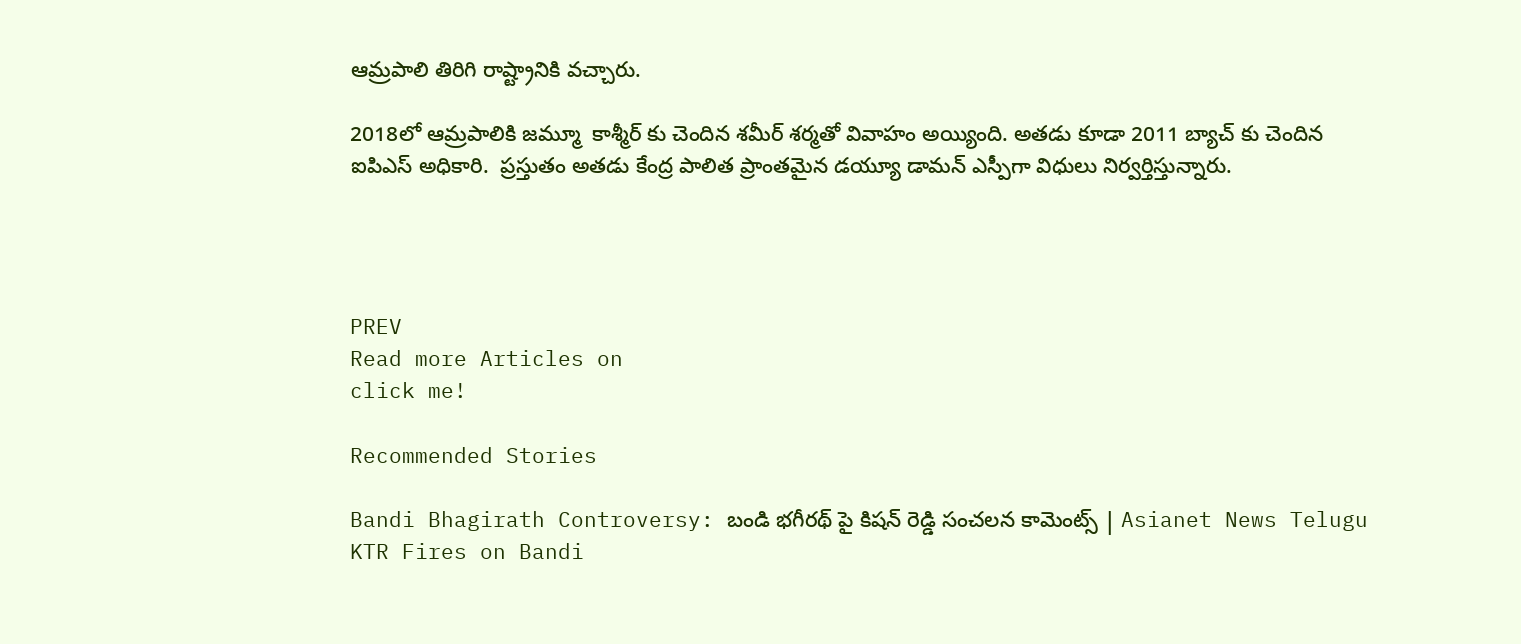ఆమ్రపాలి తిరిగి రాష్ట్రానికి వచ్చారు.

2018లో ఆమ్రపాలికి జమ్మూ  కాశ్మీర్ కు చెందిన శమీర్ శర్మతో వివాహం అయ్యింది. అతడు కూడా 2011 బ్యాచ్ కు చెందిన ఐపిఎస్ అధికారి.  ప్రస్తుతం అతడు కేంద్ర పాలిత ప్రాంతమైన డయ్యూ డామన్ ఎస్పీగా విధులు నిర్వర్తిస్తున్నారు.




PREV
Read more Articles on
click me!

Recommended Stories

Bandi Bhagirath Controversy: బండి భగీరథ్ పై కిషన్ రెడ్డి సంచలన కామెంట్స్ | Asianet News Telugu
KTR Fires on Bandi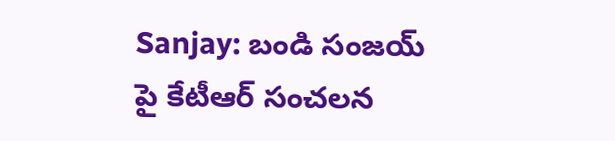Sanjay: బండి సంజయ్ పై కేటీఆర్ సంచలన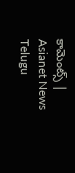కామెంట్స్ | Asianet News Telugu